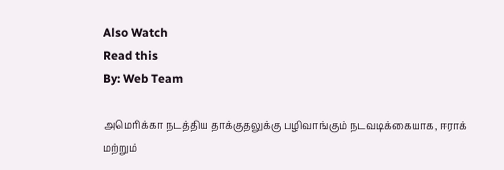Also Watch
Read this
By: Web Team

அமெரிக்கா நடத்திய தாக்குதலுக்கு பழிவாங்கும் நடவடிக்கையாக, ஈராக் மற்றும்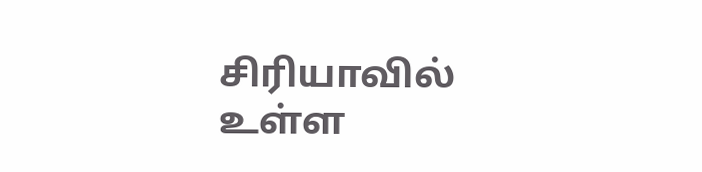சிரியாவில் உள்ள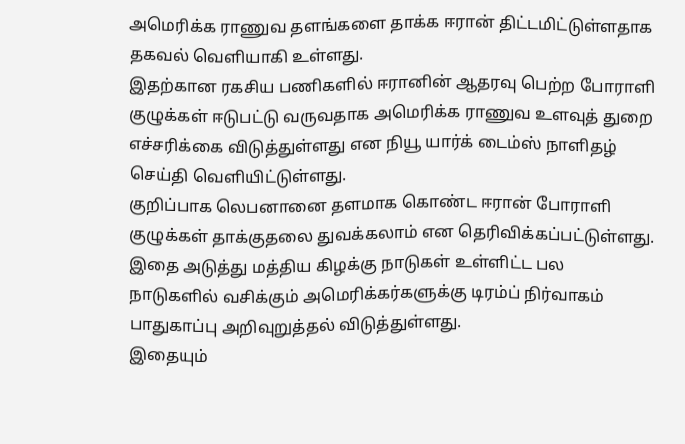அமெரிக்க ராணுவ தளங்களை தாக்க ஈரான் திட்டமிட்டுள்ளதாக தகவல் வெளியாகி உள்ளது.
இதற்கான ரகசிய பணிகளில் ஈரானின் ஆதரவு பெற்ற போராளி குழுக்கள் ஈடுபட்டு வருவதாக அமெரிக்க ராணுவ உளவுத் துறை எச்சரிக்கை விடுத்துள்ளது என நியூ யார்க் டைம்ஸ் நாளிதழ் செய்தி வெளியிட்டுள்ளது.
குறிப்பாக லெபனானை தளமாக கொண்ட ஈரான் போராளி குழுக்கள் தாக்குதலை துவக்கலாம் என தெரிவிக்கப்பட்டுள்ளது.
இதை அடுத்து மத்திய கிழக்கு நாடுகள் உள்ளிட்ட பல நாடுகளில் வசிக்கும் அமெரிக்கர்களுக்கு டிரம்ப் நிர்வாகம் பாதுகாப்பு அறிவுறுத்தல் விடுத்துள்ளது.
இதையும்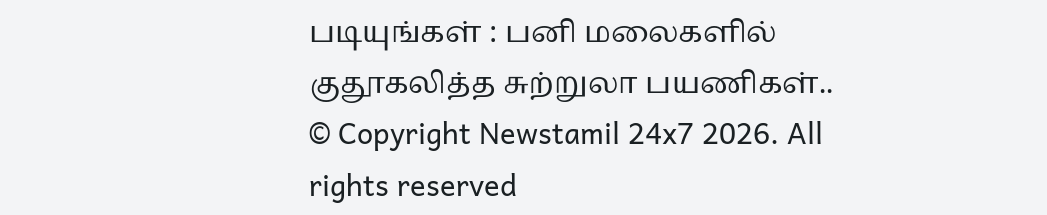படியுங்கள் : பனி மலைகளில் குதூகலித்த சுற்றுலா பயணிகள்..
© Copyright Newstamil 24x7 2026. All rights reserved